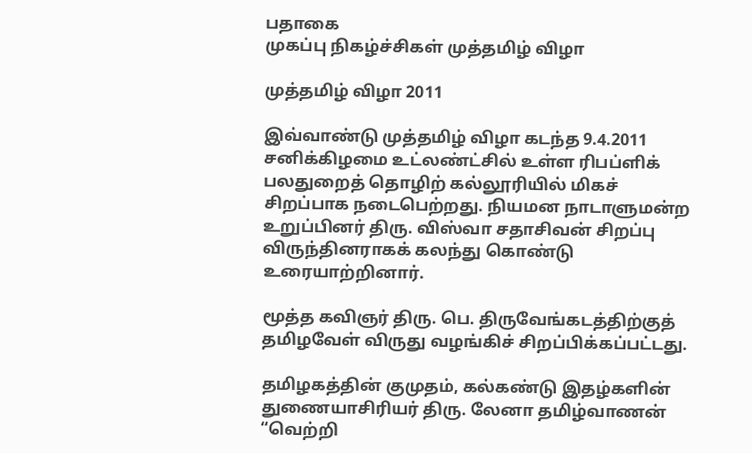பதாகை
முகப்பு நிகழ்ச்சிகள் முத்தமிழ் விழா

முத்தமிழ் விழா 2011

இவ்வாண்டு முத்தமிழ் விழா கடந்த 9.4.2011 சனிக்கிழமை உட்லண்ட்சில் உள்ள ரிபப்ளிக் பலதுறைத் தொழிற் கல்லூரியில் மிகச் சிறப்பாக நடைபெற்றது. நியமன நாடாளுமன்ற உறுப்பினர் திரு. விஸ்வா சதாசிவன் சிறப்பு விருந்தினராகக் கலந்து கொண்டு உரையாற்றினார்.

மூத்த கவிஞர் திரு. பெ. திருவேங்கடத்திற்குத் தமிழவேள் விருது வழங்கிச் சிறப்பிக்கப்பட்டது.

தமிழகத்தின் குமுதம், கல்கண்டு இதழ்களின் துணையாசிரியர் திரு. லேனா தமிழ்வாணன் “வெற்றி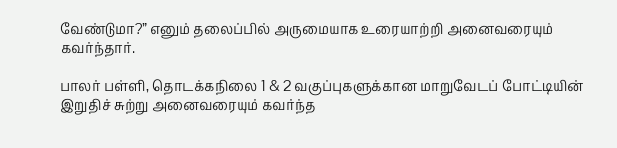வேண்டுமா?” எனும் தலைப்பில் அருமையாக உரையாற்றி அனைவரையும் கவர்ந்தார்.

பாலர் பள்ளி, தொடக்கநிலை 1 & 2 வகுப்புகளுக்கான மாறுவேடப் போட்டியின் இறுதிச் சுற்று அனைவரையும் கவர்ந்த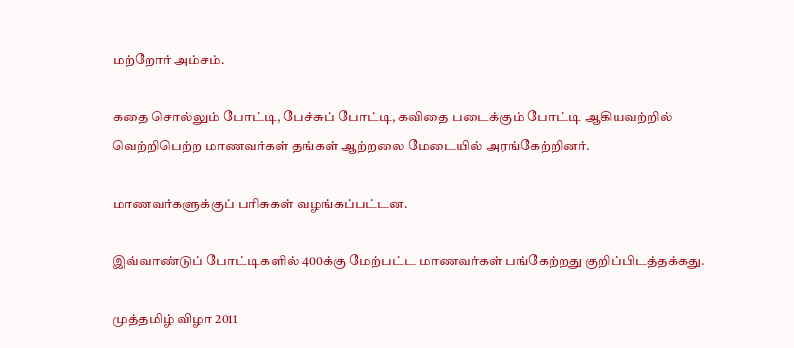மற்றோர் அம்சம்.

கதை சொல்லும் போட்டி, பேச்சுப் போட்டி, கவிதை படைக்கும் போட்டி ஆகியவற்றில் வெற்றிபெற்ற மாணவர்கள் தங்கள் ஆற்றலை மேடையில் அரங்கேற்றினர்.

மாணவர்களுக்குப் பரிசுகள் வழங்கப்பட்டன.

இவ்வாண்டுப் போட்டிகளில் 400க்கு மேற்பட்ட மாணவர்கள் பங்கேற்றது குறிப்பிடத்தக்கது.

முத்தமிழ் விழா 2011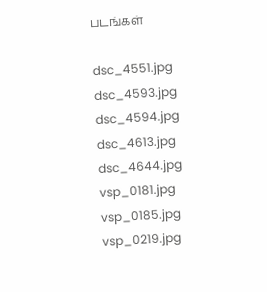படங்கள்

dsc_4551.jpg dsc_4593.jpg dsc_4594.jpg dsc_4613.jpg dsc_4644.jpg vsp_0181.jpg vsp_0185.jpg vsp_0219.jpg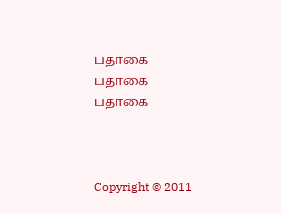பதாகை
பதாகை
பதாகை



Copyright © 2011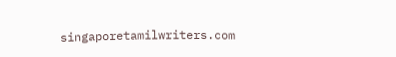singaporetamilwriters.com